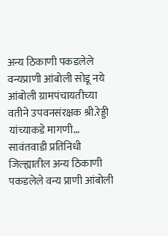अन्य ठिकाणी पकडलेले वन्यप्राणी आंबोली सोडू नये
आंबोली ग्रामपंचायतीच्या वतीने उपवनसंरक्षक श्री.रेड्डी यांच्याकडे मागणी… सावंतवाडी प्रतिनिधी जिल्ह्यातील अन्य ठिकाणी पकडलेले वन्य प्राणी आंबोली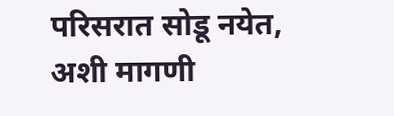परिसरात सोडू नयेत, अशी मागणी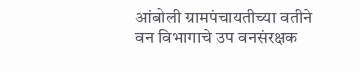आंबोली ग्रामपंचायतीच्या वतीने वन विभागाचे उप वनसंरक्षक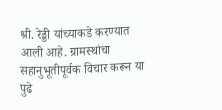श्री. रेड्डी यांच्याकडे करण्यात आली आहे. ग्रामस्थांचा सहानुभूतीपूर्वक विचार करून या पुढे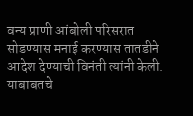वन्य प्राणी आंबोली परिसरात सोडण्यास मनाई करण्यास तातडीने आदेश देण्याची विनंती त्यांनी केली. याबाबतचे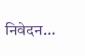निवेदन…